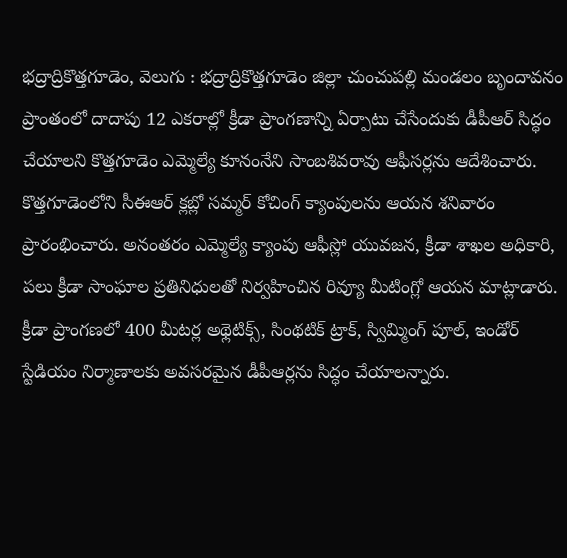భద్రాద్రికొత్తగూడెం, వెలుగు : భద్రాద్రికొత్తగూడెం జిల్లా చుంచుపల్లి మండలం బృందావనం ప్రాంతంలో దాదాపు 12 ఎకరాల్లో క్రీడా ప్రాంగణాన్ని ఏర్పాటు చేసేందుకు డీపీఆర్ సిద్ధం చేయాలని కొత్తగూడెం ఎమ్మెల్యే కూనంనేని సాంబశివరావు ఆఫీసర్లను ఆదేశించారు. కొత్తగూడెంలోని సీఈఆర్ క్లబ్లో సమ్మర్ కోచింగ్ క్యాంపులను ఆయన శనివారం ప్రారంభించారు. అనంతరం ఎమ్మెల్యే క్యాంపు ఆఫీస్లో యువజన, క్రీడా శాఖల అధికారి, పలు క్రీడా సాంఘాల ప్రతినిధులతో నిర్వహించిన రివ్యూ మీటింగ్లో ఆయన మాట్లాడారు.
క్రీడా ప్రాంగణలో 400 మీటర్ల అథ్లెటిక్స్, సింథటిక్ ట్రాక్, స్విమ్మింగ్ పూల్, ఇండోర్ స్టేడియం నిర్మాణాలకు అవసరమైన డీపీఆర్లను సిద్ధం చేయాలన్నారు.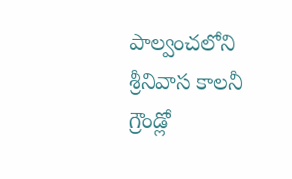పాల్వంచలోని శ్రీనివాస కాలనీ గ్రౌండ్లో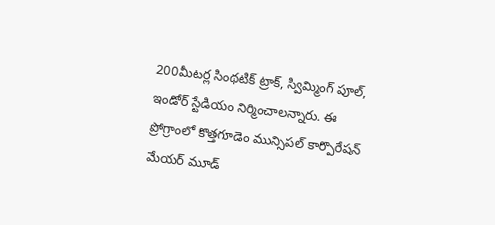200మీటర్ల సింథటిక్ ట్రాక్, స్విమ్మింగ్ పూల్, ఇండోర్ స్టేడియం నిర్మించాలన్నారు. ఈ ప్రోగ్రాంలో కొత్తగూడెం మున్సిపల్ కార్పొరేషన్ మేయర్ మూడ్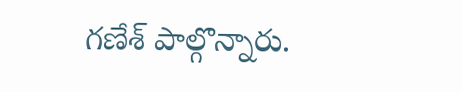గణేశ్ పాల్గొన్నారు.